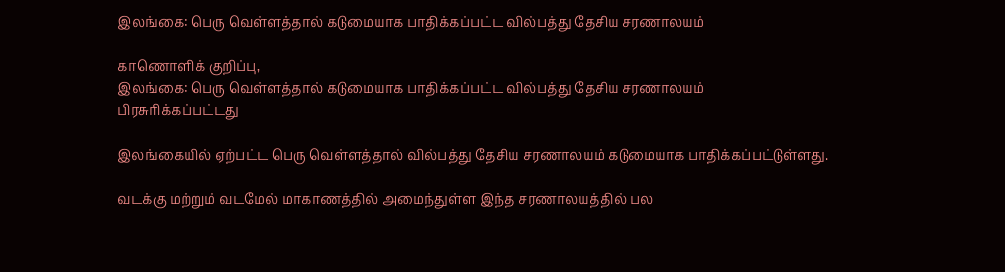இலங்கை: பெரு வெள்ளத்தால் கடுமையாக பாதிக்கப்பட்ட வில்பத்து தேசிய சரணாலயம்

காணொளிக் குறிப்பு,
இலங்கை: பெரு வெள்ளத்தால் கடுமையாக பாதிக்கப்பட்ட வில்பத்து தேசிய சரணாலயம்
பிரசுரிக்கப்பட்டது

இலங்கையில் ஏற்பட்ட பெரு வெள்ளத்தால் வில்பத்து தேசிய சரணாலயம் கடுமையாக பாதிக்கப்பட்டுள்ளது.

வடக்கு மற்றும் வடமேல் மாகாணத்தில் அமைந்துள்ள இந்த சரணாலயத்தில் பல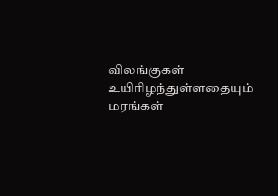விலங்குகள் உயிரிழந்துள்ளதையும் மரங்கள்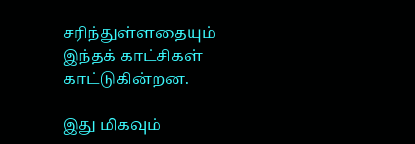சரிந்துள்ளதையும் இந்தக் காட்சிகள் காட்டுகின்றன.

இது மிகவும்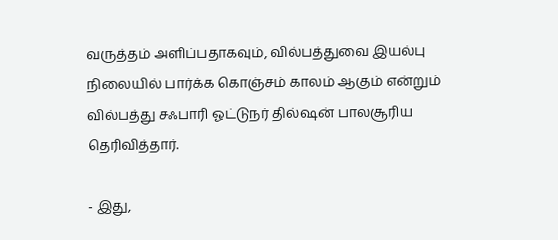வருத்தம் அளிப்பதாகவும், வில்பத்துவை இயல்பு நிலையில் பார்க்க கொஞ்சம் காலம் ஆகும் என்றும் வில்பத்து சஃபாரி ஓட்டுநர் தில்ஷன் பாலசூரிய தெரிவித்தார்.

- இது,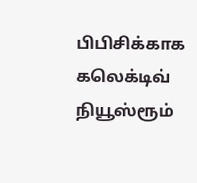பிபிசிக்காக கலெக்டிவ் நியூஸ்ரூம்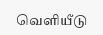வெளியீடு